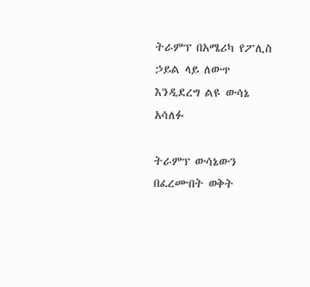ትራምፕ በአሜሪካ የፖሊስ ኃይል ላይ ለውጥ እንዲደረግ ልዩ ውሳኔ አሳለፉ

ትራምፕ ውሳኔውን በፈረሙበት ወቅት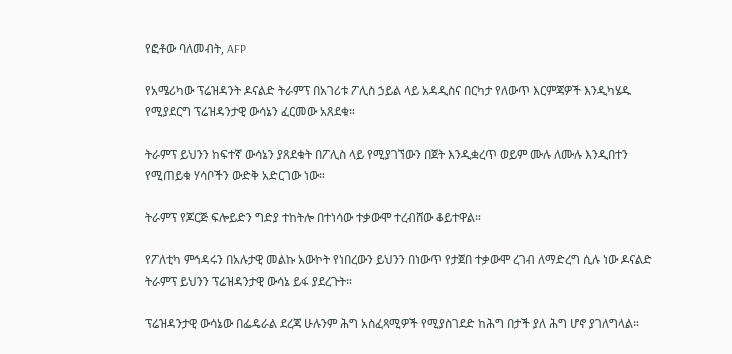የፎቶው ባለመብት, AFP

የአሜሪካው ፕሬዝዳንት ዶናልድ ትራምፕ በአገሪቱ ፖሊስ ኃይል ላይ አዳዲስና በርካታ የለውጥ እርምጃዎች እንዲካሄዱ የሚያደርግ ፕሬዝዳንታዊ ውሳኔን ፈርመው አጸደቁ።

ትራምፕ ይህንን ከፍተኛ ውሳኔን ያጸደቁት በፖሊስ ላይ የሚያገኘውን በጀት እንዲቋረጥ ወይም ሙሉ ለሙሉ እንዲበተን የሚጠይቁ ሃሳቦችን ውድቅ አድርገው ነው።

ትራምፕ የጆርጅ ፍሎይድን ግድያ ተከትሎ በተነሳው ተቃውሞ ተረብሸው ቆይተዋል።

የፖለቲካ ምኅዳሩን በአሉታዊ መልኩ አውኮት የነበረውን ይህንን በነውጥ የታጀበ ተቃውሞ ረገብ ለማድረግ ሲሉ ነው ዶናልድ ትራምፕ ይህንን ፕሬዝዳንታዊ ውሳኔ ይፋ ያደረጉት።

ፕሬዝዳንታዊ ውሳኔው በፌዴራል ደረጃ ሁሉንም ሕግ አስፈጻሚዎች የሚያስገደድ ከሕግ በታች ያለ ሕግ ሆኖ ያገለግላል።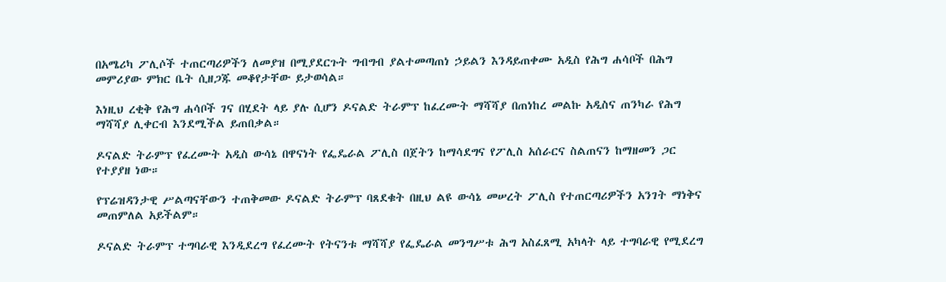በአሜሪካ ፖሊሶች ተጠርጣሪዎችን ለመያዝ በሚያደርጉት ግብግብ ያልተመጣጠነ ኃይልን እንዳይጠቀሙ አዲስ የሕግ ሐሳቦች በሕግ መምሪያው ምክር ቤት ሲዘጋጁ መቆየታቸው ይታወሳል።

እነዚህ ረቂቅ የሕግ ሐሳቦች ገና በሂደት ላይ ያሉ ሲሆን ዶናልድ ትራምፕ ከፈረሙት ማሻሻያ በጠነከረ መልኩ አዲስና ጠንካራ የሕግ ማሻሻያ ሊቀርብ እንደሚችል ይጠበቃል።

ዶናልድ ትራምፕ የፈረሙት አዲስ ውሳኔ በዋናነት የፌዴራል ፖሊስ በጀትን ከማሳደግና የፖሊስ አሰራርና ስልጠናን ከማዘመን ጋር የተያያዘ ነው።

የፕሬዝዳንታዊ ሥልጣናቸውን ተጠቅመው ዶናልድ ትራምፕ ባጸደቁት በዚህ ልዩ ውሳኔ መሠረት ፖሊስ የተጠርጣሪዎችን አንገት ማነቅና መጠምለል አይችልም።

ዶናልድ ትራምፕ ተግባራዊ እንዲደረግ የፈረሙት የትናንቱ ማሻሻያ የፌዴራል መንግሥቱ ሕግ አስፈጸሚ አካላት ላይ ተግባራዊ የሚደረግ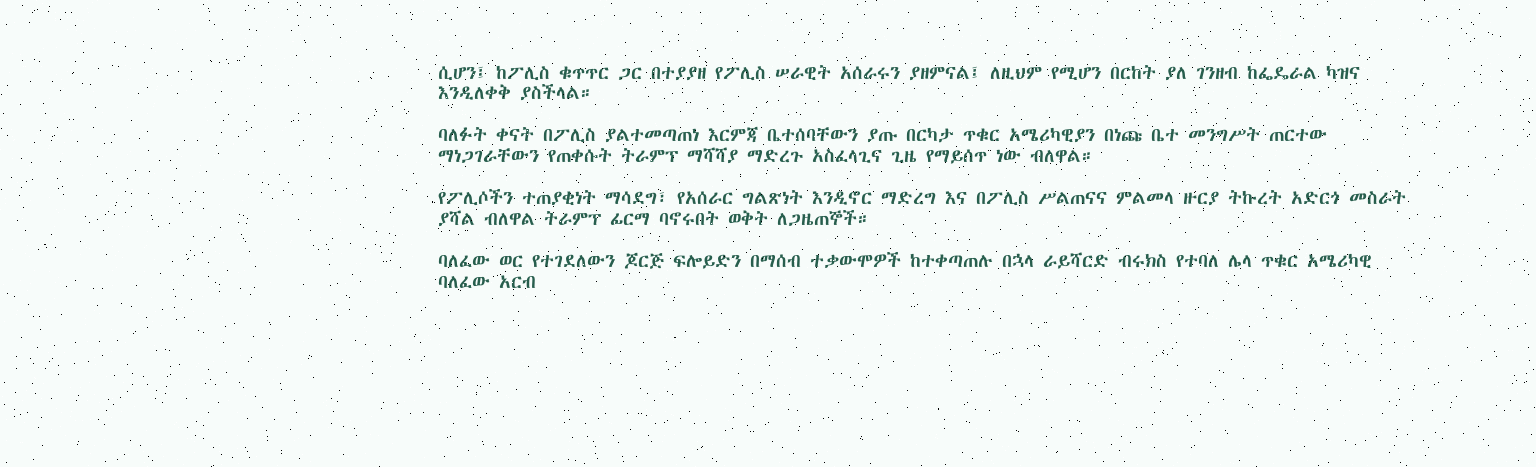ሲሆን፤ ከፖሊስ ቁጥጥር ጋር በተያያዘ የፖሊስ ሠራዊት አሰራሩን ያዘምናል፤ ለዚህም የሚሆን በርከት ያለ ገንዘብ ከፌዴራል ካዝና እንዲለቀቅ ያስችላል።

ባለፉት ቀናት በፖሊስ ያልተመጣጠነ እርምጃ ቤተሰባቸውን ያጡ በርካታ ጥቁር አሜሪካዊያን በነጩ ቤተ መንግሥት ጠርተው ማነጋገራቸውን የጠቀሱት ትራምፕ ማሻሻያ ማድረጉ አስፈላጊና ጊዜ የማይሰጥ ነው ብለዋል።

የፖሊሶችን ተጠያቂነት ማሳደግ፣ የአሰራር ግልጽነት እንዲኖር ማድረግ እና በፖሊስ ሥልጠናና ምልመላ ዙርያ ትኩረት አድርጎ መስራት ያሻል ብለዋል ትራምፕ ፊርማ ባኖሩበት ወቅት ለጋዜጠኞች።

ባለፈው ወር የተገደለውን ጆርጅ ፍሎይድን በማሰብ ተቃውሞዎች ከተቀጣጠሉ በኋላ ራይሻርድ ብሩክስ የተባለ ሌላ ጥቁር አሜሪካዊ ባለፈው አርብ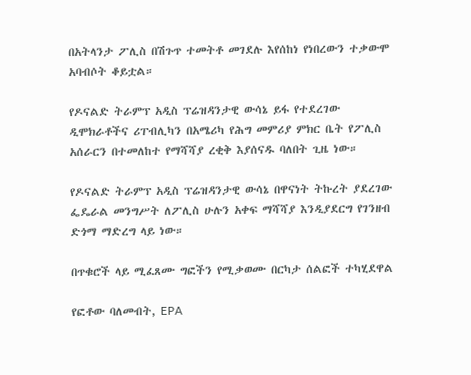በአትላንታ ፖሊስ በሽጉጥ ተመትቶ መገደሉ እየሰከነ የነበረውን ተቃውሞ አባብሶት ቆይቷል።

የዶናልድ ትራምፕ አዲስ ፕሬዝዳንታዊ ውሳኔ ይፋ የተደረገው ዲሞክራቶችና ሪፐብሊካን በአሜሪካ የሕግ መምሪያ ምክር ቤት የፖሊስ አሰራርን በተመለከተ የማሻሻያ ረቂቅ እያሰናዱ ባለበት ጊዜ ነው።

የዶናልድ ትራምፕ አዲስ ፕሬዝዳንታዊ ውሳኔ በዋናነት ትኩረት ያደረገው ፌዴራል መንግሥት ለፖሊስ ሁሉን አቀፍ ማሻሻያ እንዲያደርግ የገንዘብ ድጎማ ማድረግ ላይ ነው።

በጥቁሮች ላይ ሚፈጸሙ ግፎችን የሚቃወሙ በርካታ ሰልፎች ተካሂደዋል

የፎቶው ባለመብት, EPA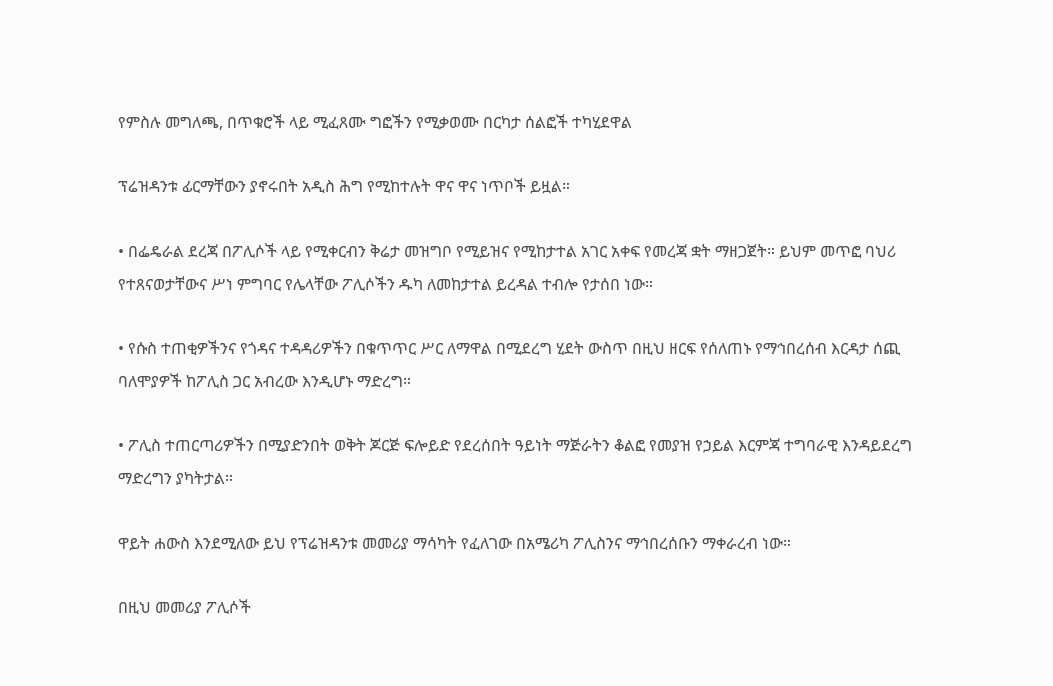የምስሉ መግለጫ, በጥቁሮች ላይ ሚፈጸሙ ግፎችን የሚቃወሙ በርካታ ሰልፎች ተካሂደዋል

ፕሬዝዳንቱ ፊርማቸውን ያኖሩበት አዲስ ሕግ የሚከተሉት ዋና ዋና ነጥቦች ይዟል።

• በፌዴራል ደረጃ በፖሊሶች ላይ የሚቀርብን ቅሬታ መዝግቦ የሚይዝና የሚከታተል አገር አቀፍ የመረጃ ቋት ማዘጋጀት። ይህም መጥፎ ባህሪ የተጸናወታቸውና ሥነ ምግባር የሌላቸው ፖሊሶችን ዱካ ለመከታተል ይረዳል ተብሎ የታሰበ ነው።

• የሱስ ተጠቂዎችንና የጎዳና ተዳዳሪዎችን በቁጥጥር ሥር ለማዋል በሚደረግ ሂደት ውስጥ በዚህ ዘርፍ የሰለጠኑ የማኅበረሰብ እርዳታ ሰጪ ባለሞያዎች ከፖሊስ ጋር አብረው እንዲሆኑ ማድረግ።

• ፖሊስ ተጠርጣሪዎችን በሚያድንበት ወቅት ጆርጅ ፍሎይድ የደረሰበት ዓይነት ማጅራትን ቆልፎ የመያዝ የኃይል እርምጃ ተግባራዊ እንዳይደረግ ማድረግን ያካትታል።

ዋይት ሐውስ እንደሚለው ይህ የፕሬዝዳንቱ መመሪያ ማሳካት የፈለገው በአሜሪካ ፖሊስንና ማኅበረሰቡን ማቀራረብ ነው።

በዚህ መመሪያ ፖሊሶች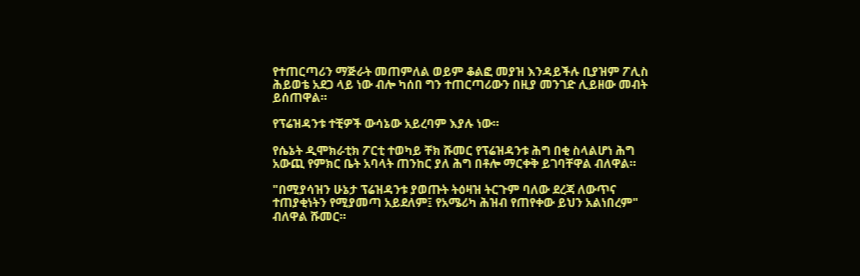የተጠርጣሪን ማጅራት መጠምለል ወይም ቆልፎ መያዝ እንዳይችሉ ቢያዝም ፖሊስ ሕይወቴ አደጋ ላይ ነው ብሎ ካሰበ ግን ተጠርጣሪውን በዚያ መንገድ ሊይዘው መብት ይሰጠዋል።

የፕሬዝዳንቱ ተቺዎች ውሳኔው አይረባም እያሉ ነው።

የሴኔት ዲሞክራቲክ ፖርቲ ተወካይ ቸክ ሹመር የፕሬዝዳንቱ ሕግ በቂ ስላልሆነ ሕግ አውጪ የምክር ቤት አባላት ጠንከር ያለ ሕግ በቶሎ ማርቀቅ ይገባቸዋል ብለዋል።

"በሚያሳዝን ሁኔታ ፕሬዝዳንቱ ያወጡት ትዕዛዝ ትርጉም ባለው ደረጃ ለውጥና ተጠያቂነትን የሚያመጣ አይደለም፤ የአሜሪካ ሕዝብ የጠየቀው ይህን አልነበረም" ብለዋል ሹመር።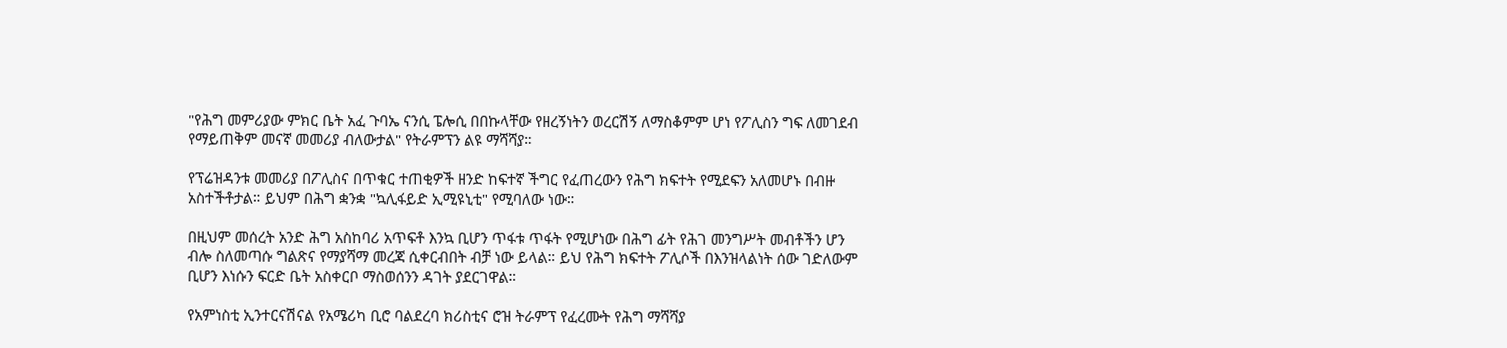"የሕግ መምሪያው ምክር ቤት አፈ ጉባኤ ናንሲ ፔሎሲ በበኩላቸው የዘረኝነትን ወረርሽኝ ለማስቆምም ሆነ የፖሊስን ግፍ ለመገደብ የማይጠቅም መናኛ መመሪያ ብለውታል" የትራምፕን ልዩ ማሻሻያ።

የፕሬዝዳንቱ መመሪያ በፖሊስና በጥቁር ተጠቂዎች ዘንድ ከፍተኛ ችግር የፈጠረውን የሕግ ክፍተት የሚደፍን አለመሆኑ በብዙ አስተችቶታል። ይህም በሕግ ቋንቋ "ኳሊፋይድ ኢሚዩኒቲ" የሚባለው ነው።

በዚህም መሰረት አንድ ሕግ አስከባሪ አጥፍቶ እንኳ ቢሆን ጥፋቱ ጥፋት የሚሆነው በሕግ ፊት የሕገ መንግሥት መብቶችን ሆን ብሎ ስለመጣሱ ግልጽና የማያሻማ መረጃ ሲቀርብበት ብቻ ነው ይላል። ይህ የሕግ ክፍተት ፖሊሶች በእንዝላልነት ሰው ገድለውም ቢሆን እነሱን ፍርድ ቤት አስቀርቦ ማስወሰንን ዳገት ያደርገዋል።

የአምነስቲ ኢንተርናሽናል የአሜሪካ ቢሮ ባልደረባ ክሪስቲና ሮዝ ትራምፕ የፈረሙት የሕግ ማሻሻያ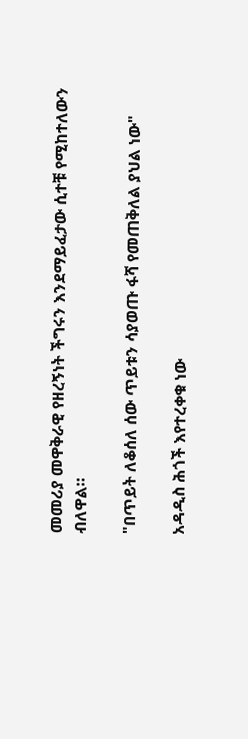መመሪያ መዋቅራዊ የዘረኝነት ችግሩን እንደማይፈታው ሲተቹ የሚከተለውን ብለዋል።

"በጥይት ለቆሰለ ሰው ጥይቱን ሳያወጡ ፋሻ የመጠቅለል ያህል ነው"

አዳዲስ ሕጎች እየተረቀቁ ነው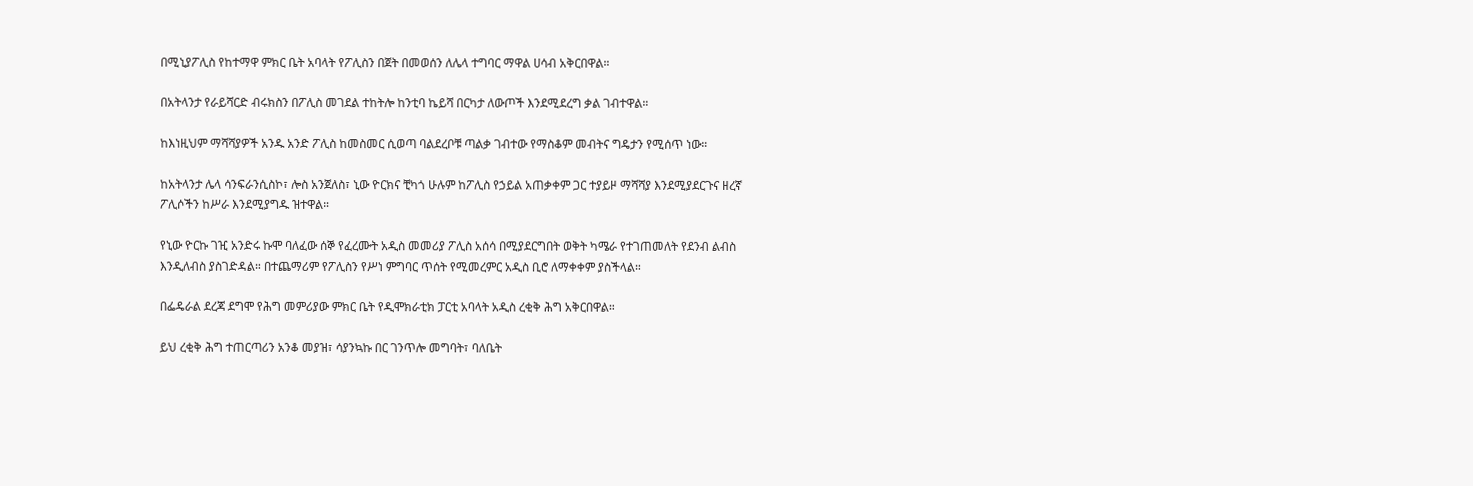በሚኒያፖሊስ የከተማዋ ምክር ቤት አባላት የፖሊስን በጀት በመወሰን ለሌላ ተግባር ማዋል ሀሳብ አቅርበዋል።

በአትላንታ የራይሻርድ ብሩክስን በፖሊስ መገደል ተከትሎ ከንቲባ ኬይሻ በርካታ ለውጦች እንደሚደረግ ቃል ገብተዋል።

ከእነዚህም ማሻሻያዎች አንዱ አንድ ፖሊስ ከመስመር ሲወጣ ባልደረቦቹ ጣልቃ ገብተው የማስቆም መብትና ግዴታን የሚሰጥ ነው።

ከአትላንታ ሌላ ሳንፍራንሲስኮ፣ ሎስ አንጀለስ፣ ኒው ዮርክና ቺካጎ ሁሉም ከፖሊስ የኃይል አጠቃቀም ጋር ተያይዞ ማሻሻያ እንደሚያደርጉና ዘረኛ ፖሊሶችን ከሥራ እንደሚያግዱ ዝተዋል።

የኒው ዮርኩ ገዢ አንድሩ ኩሞ ባለፈው ሰኞ የፈረሙት አዲስ መመሪያ ፖሊስ አሰሳ በሚያደርግበት ወቅት ካሜራ የተገጠመለት የደንብ ልብስ እንዲለብስ ያስገድዳል። በተጨማሪም የፖሊስን የሥነ ምግባር ጥሰት የሚመረምር አዲስ ቢሮ ለማቀቀም ያስችላል።

በፌዴራል ደረጃ ደግሞ የሕግ መምሪያው ምክር ቤት የዲሞክራቲክ ፓርቲ አባላት አዲስ ረቂቅ ሕግ አቅርበዋል።

ይህ ረቂቅ ሕግ ተጠርጣሪን አንቆ መያዝ፣ ሳያንኳኩ በር ገንጥሎ መግባት፣ ባለቤት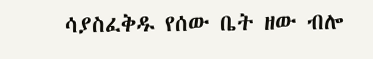ሳያስፈቅዱ የሰው ቤት ዘው ብሎ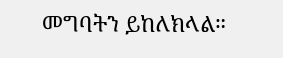መግባትን ይከለክላል።